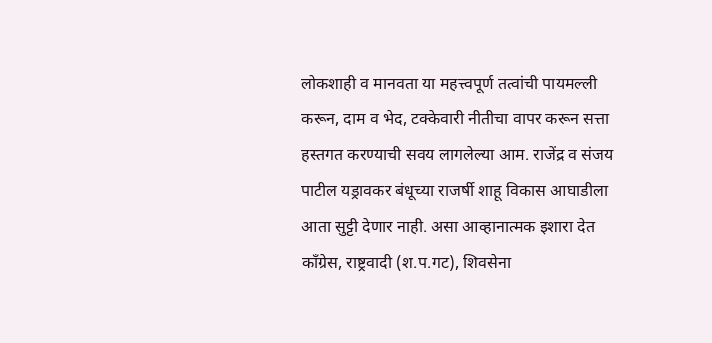लोकशाही व मानवता या महत्त्वपूर्ण तत्वांची पायमल्ली करून, दाम व भेद, टक्केवारी नीतीचा वापर करून सत्ता हस्तगत करण्याची सवय लागलेल्या आम. राजेंद्र व संजय पाटील यड्रावकर बंधूच्या राजर्षी शाहू विकास आघाडीला आता सुट्टी देणार नाही. असा आव्हानात्मक इशारा देत काँग्रेस, राष्ट्रवादी (श.प.गट), शिवसेना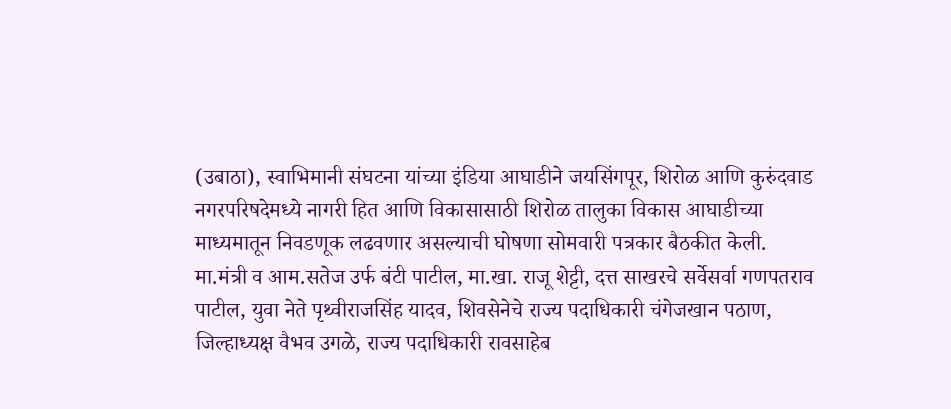(उबाठा), स्वाभिमानी संघटना यांच्या इंडिया आघाडीने जयसिंगपूर, शिरोळ आणि कुरुंदवाड नगरपरिषदेमध्ये नागरी हित आणि विकासासाठी शिरोळ तालुका विकास आघाडीच्या माध्यमातून निवडणूक लढवणार असल्याची घोषणा सोमवारी पत्रकार बैठकीत केली.
मा.मंत्री व आम.सतेज उर्फ बंटी पाटील, मा.खा. राजू शेट्टी, दत्त साखरचे सर्वेसर्वा गणपतराव पाटील, युवा नेते पृथ्वीराजसिंह यादव, शिवसेनेचे राज्य पदाधिकारी चंगेजखान पठाण, जिल्हाध्यक्ष वैभव उगळे, राज्य पदाधिकारी रावसाहेब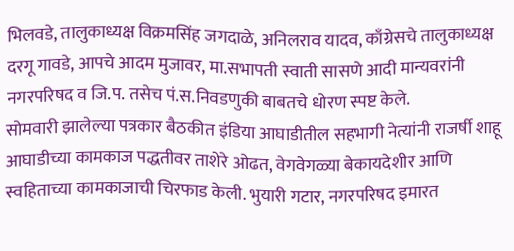भिलवडे, तालुकाध्यक्ष विक्रमसिंह जगदाळे, अनिलराव यादव, काँग्रेसचे तालुकाध्यक्ष दरगू गावडे, आपचे आदम मुजावर, मा.सभापती स्वाती सासणे आदी मान्यवरांनी नगरपरिषद व जि.प. तसेच पं.स.निवडणुकी बाबतचे धोरण स्पष्ट केले.
सोमवारी झालेल्या पत्रकार बैठकीत इंडिया आघाडीतील सहभागी नेत्यांनी राजर्षी शाहू आघाडीच्या कामकाज पद्धतीवर ताशेरे ओढत, वेगवेगळ्या बेकायदेशीर आणि स्वहिताच्या कामकाजाची चिरफाड केली. भुयारी गटार, नगरपरिषद इमारत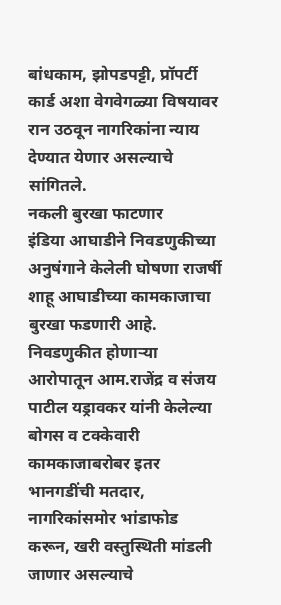बांधकाम, झोपडपट्टी, प्रॉपर्टी कार्ड अशा वेगवेगळ्या विषयावर रान उठवून नागरिकांना न्याय देण्यात येणार असल्याचे सांगितले.
नकली बुरखा फाटणार
इंडिया आघाडीने निवडणुकीच्या अनुषंगाने केलेली घोषणा राजर्षी शाहू आघाडीच्या कामकाजाचा बुरखा फडणारी आहे. निवडणुकीत होणाऱ्या आरोपातून आम.राजेंद्र व संजय पाटील यड्रावकर यांनी केलेल्या बोगस व टक्केवारी कामकाजाबरोबर इतर भानगडींची मतदार, नागरिकांसमोर भांडाफोड करून, खरी वस्तुस्थिती मांडली जाणार असल्याचे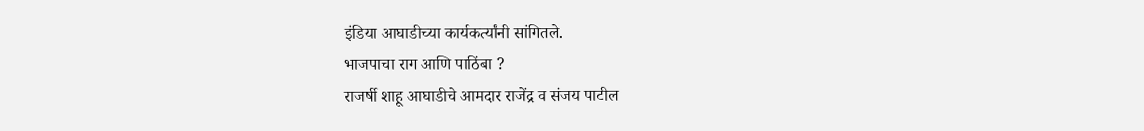इंडिया आघाडीच्या कार्यकर्त्यांनी सांगितले.
भाजपाचा राग आणि पाठिंबा ?
राजर्षी शाहू आघाडीचे आमदार राजेंद्र व संजय पाटील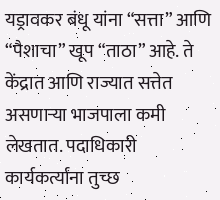यड्रावकर बंधू यांना “सत्ता” आणि “पैशाचा” खूप “ताठा” आहे. ते केंद्रात आणि राज्यात सत्तेत असणाऱ्या भाजपाला कमी लेखतात. पदाधिकारी कार्यकर्त्यांना तुच्छ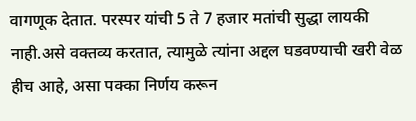वागणूक देतात. परस्पर यांची 5 ते 7 हजार मतांची सुद्धा लायकी नाही.असे वक्तव्य करतात, त्यामुळे त्यांना अद्दल घडवण्याची खरी वेळ हीच आहे, असा पक्का निर्णय करून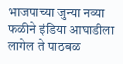भाजपाच्या जुन्या नव्या फळीने इंडिया आघाडीला लागेल ते पाठबळ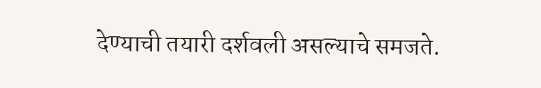देण्याची तयारी दर्शवली असल्याचे समजते.